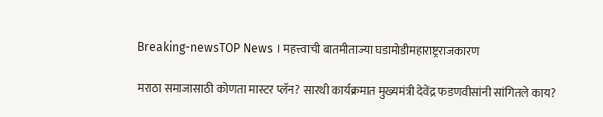Breaking-newsTOP News । महत्त्वाची बातमीताज्या घडामोडीमहाराष्ट्रराजकारण

मराठा समाजासाठी कोणता मास्टर प्लॅन? सारथी कार्यक्रमात मुख्यमंत्री देवेंद्र फडणवीसांनी सांगितले काय?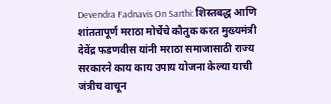Devendra Fadnavis On Sarthi: शिस्तबद्ध आणि शांततापूर्ण मराठा मोर्चेचे कौतुक करत मुख्यमंत्री देवेंद्र फडणवीस यांनी मराठा समाजासाठी राज्य सरकारने काय काय उपाय योजना केल्या याची जंत्रीच वाचून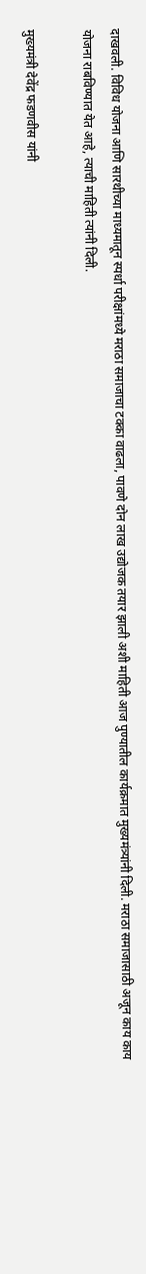दाखवली. विविध योजना आणि सारथीच्या माध्यमातून स्पर्धा परीक्षांमध्ये मराठा समाजाचा टक्का वाढला, पावणे दोन लाख उद्योजक तयार झाली अशी माहिती आज पुण्यातील कार्यक्रमात मुख्यमंत्र्यांनी दिली. मराठा समाजासाठी अजून काय काय योजना राबविण्यात येत आहे, त्याची माहिती त्यांनी दिली.

मुख्यमंत्री देवेंद्र फडणवीस यांनी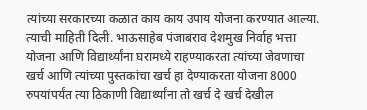त्यांच्या सरकारच्या कळात काय काय उपाय योजना करण्यात आल्या. त्याची माहिती दिली. भाऊसाहेब पंजाबराव देशमुख निर्वाह भत्ता योजना आणि विद्यार्थ्यांना घरामध्ये राहण्याकरता त्यांच्या जेवणाचा खर्च आणि त्यांच्या पुस्तकांचा खर्च हा देण्याकरता योजना 8000 रुपयांपर्यंत त्या ठिकाणी विद्यार्थ्यांना तो खर्च दे खर्च देखील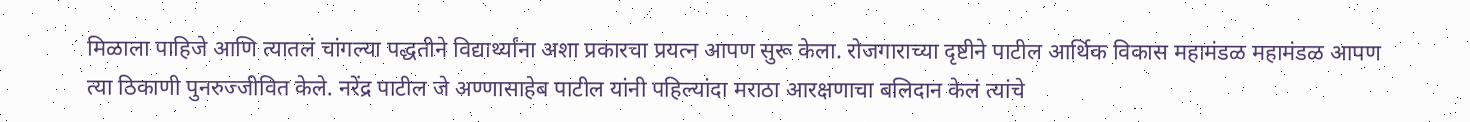मिळाला पाहिजे आणि त्यातलं चांगल्या पद्धतीने विद्यार्थ्यांना अशा प्रकारचा प्रयत्न आपण सुरू केला. रोजगाराच्या दृष्टीने पाटील आर्थिक विकास महामंडळ महामंडळ आपण त्या ठिकाणी पुनरुज्जीवित केले. नरेंद्र पाटील जे अण्णासाहेब पाटील यांनी पहिल्यांदा मराठा आरक्षणाचा बलिदान केलं त्यांचे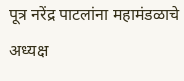पूत्र नरेंद्र पाटलांना महामंडळाचे अध्यक्ष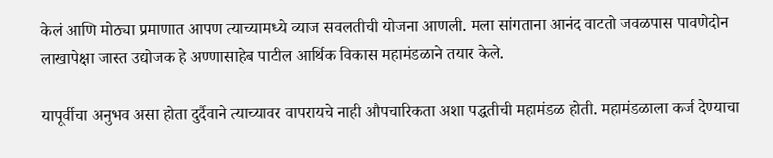केलं आणि मोठ्या प्रमाणात आपण त्याच्यामध्ये व्याज सवलतीची योजना आणली. मला सांगताना आनंद वाटतो जवळपास पावणेदोन लाखापेक्षा जास्त उद्योजक हे अण्णासाहेब पाटील आर्थिक विकास महामंडळाने तयार केले.

यापूर्वीचा अनुभव असा होता दुर्दैवाने त्याच्यावर वापरायचे नाही औपचारिकता अशा पद्धतीची महामंडळ होती. महामंडळाला कर्ज देण्याचा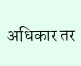अधिकार तर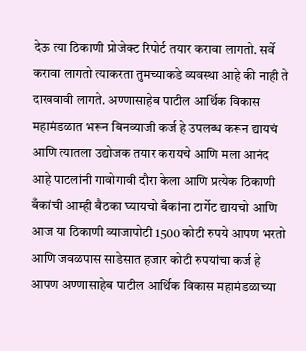देऊ त्या ठिकाणी प्रोजेक्ट रिपोर्ट तयार करावा लागतो. सर्वे करावा लागतो त्याकरता तुमच्याकडे व्यवस्था आहे की नाही ते दाखवावी लागते. अण्णासाहेब पाटील आर्थिक विकास महामंडळात भरून बिनव्याजी कर्ज हे उपलब्ध करून द्यायचं आणि त्यातला उद्योजक तयार करायचे आणि मला आनंद आहे पाटलांनी गावोगावी दौरा केला आणि प्रत्येक ठिकाणी बँकांची आम्ही बैठका घ्यायचो बँकांना टार्गेट द्यायचो आणि आज या ठिकाणी व्याजापोटी 1500 कोटी रुपये आपण भरतो आणि जवळपास साडेसात हजार कोटी रुपयांचा कर्ज हे आपण अण्णासाहेब पाटील आर्थिक विकास महामंडळाच्या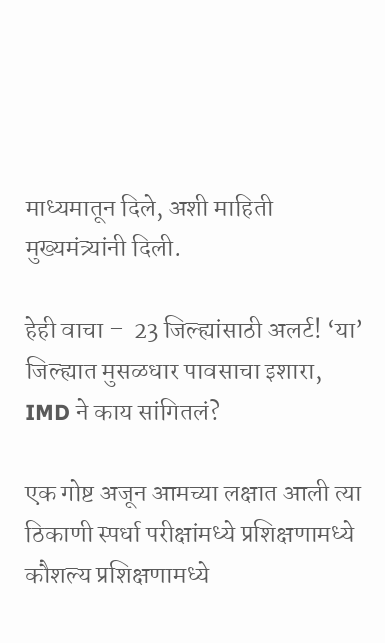माध्यमातून दिले, अशी माहिती मुख्यमंत्र्यांनी दिली.

हेही वाचा –  23 जिल्ह्यांसाठी अलर्ट! ‘या’ जिल्ह्यात मुसळधार पावसाचा इशारा, IMD ने काय सांगितलं?

एक गोष्ट अजून आमच्या लक्षात आली त्या ठिकाणी स्पर्धा परीक्षांमध्ये प्रशिक्षणामध्ये कौशल्य प्रशिक्षणामध्ये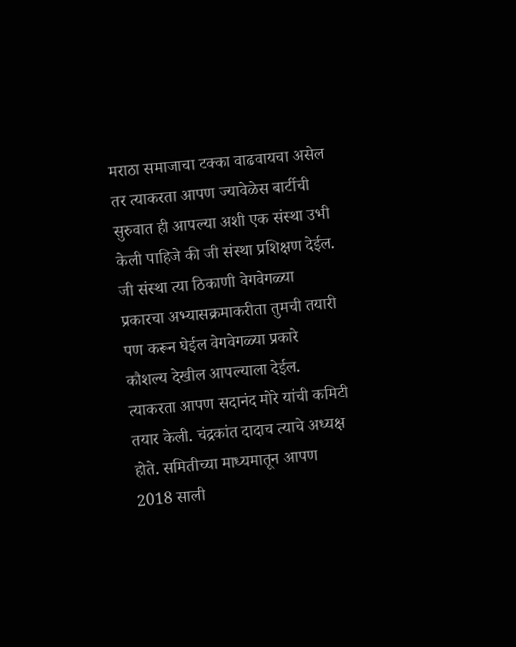मराठा समाजाचा टक्का वाढवायचा असेल तर त्याकरता आपण ज्यावेळेस बार्टीची सुरुवात ही आपल्या अशी एक संस्था उभी केली पाहिजे की जी संस्था प्रशिक्षण देईल. जी संस्था त्या ठिकाणी वेगवेगळ्या प्रकारचा अभ्यासक्रमाकरीता तुमची तयारी पण करून घेईल वेगवेगळ्या प्रकारे कौशल्य देखील आपल्याला देईल. त्याकरता आपण सदानंद मोरे यांची कमिटी तयार केली. चंद्रकांत दादाच त्याचे अध्यक्ष होते. समितीच्या माध्यमातून आपण 2018 साली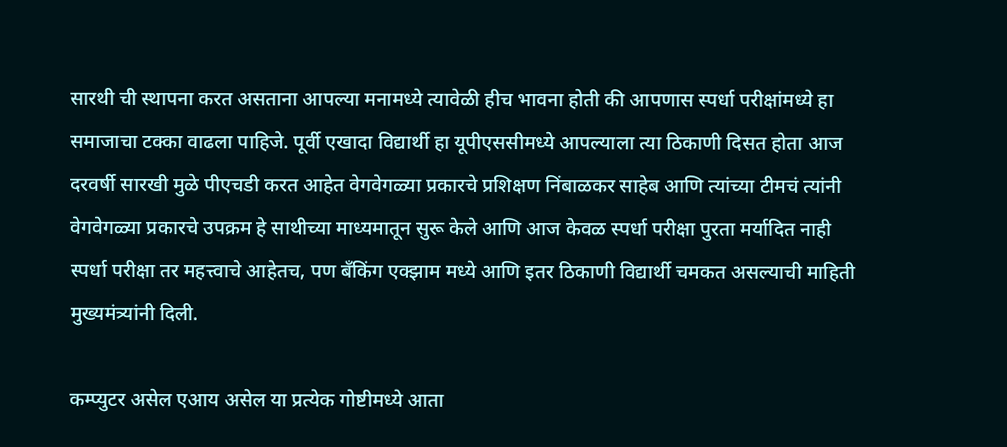सारथी ची स्थापना करत असताना आपल्या मनामध्ये त्यावेळी हीच भावना होती की आपणास स्पर्धा परीक्षांमध्ये हा समाजाचा टक्का वाढला पाहिजे. पूर्वी एखादा विद्यार्थी हा यूपीएससीमध्ये आपल्याला त्या ठिकाणी दिसत होता आज दरवर्षी सारखी मुळे पीएचडी करत आहेत वेगवेगळ्या प्रकारचे प्रशिक्षण निंबाळकर साहेब आणि त्यांच्या टीमचं त्यांनी वेगवेगळ्या प्रकारचे उपक्रम हे साथीच्या माध्यमातून सुरू केले आणि आज केवळ स्पर्धा परीक्षा पुरता मर्यादित नाही स्पर्धा परीक्षा तर महत्त्वाचे आहेतच, पण बँकिंग एक्झाम मध्ये आणि इतर ठिकाणी विद्यार्थी चमकत असल्याची माहिती मुख्यमंत्र्यांनी दिली.

कम्प्युटर असेल एआय असेल या प्रत्येक गोष्टीमध्ये आता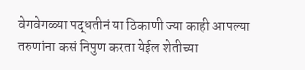वेगवेगळ्या पद्धतीनं या ठिकाणी ज्या काही आपल्या तरुणांना कसं निपुण करता येईल शेतीच्या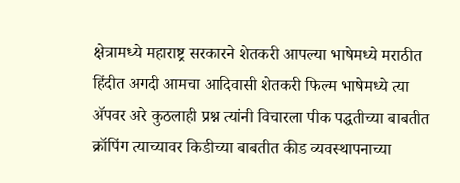क्षेत्रामध्ये महाराष्ट्र सरकारने शेतकरी आपल्या भाषेमध्ये मराठीत हिंदीत अगदी आमचा आदिवासी शेतकरी फिल्म भाषेमध्ये त्या ॲपवर अरे कुठलाही प्रश्न त्यांनी विचारला पीक पद्धतीच्या बाबतीत क्रॉपिंग त्याच्यावर किडीच्या बाबतीत कीड व्यवस्थापनाच्या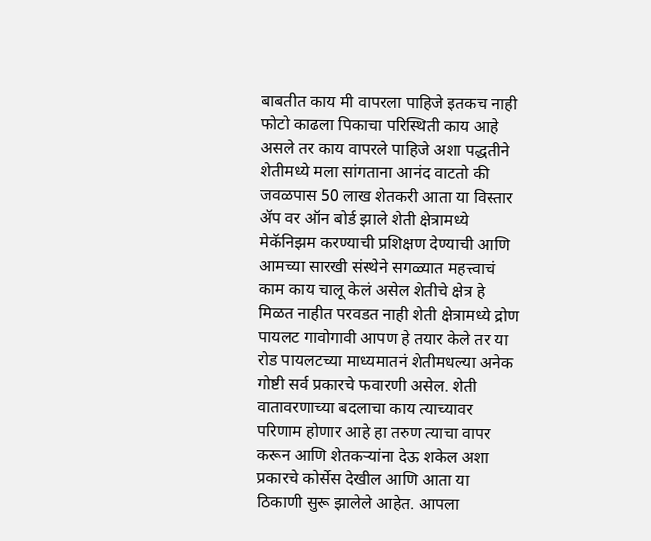बाबतीत काय मी वापरला पाहिजे इतकच नाही फोटो काढला पिकाचा परिस्थिती काय आहे असले तर काय वापरले पाहिजे अशा पद्धतीने शेतीमध्ये मला सांगताना आनंद वाटतो की जवळपास 50 लाख शेतकरी आता या विस्तार ॲप वर ऑन बोर्ड झाले शेती क्षेत्रामध्ये मेकॅनिझम करण्याची प्रशिक्षण देण्याची आणि आमच्या सारखी संस्थेने सगळ्यात महत्त्वाचं काम काय चालू केलं असेल शेतीचे क्षेत्र हे मिळत नाहीत परवडत नाही शेती क्षेत्रामध्ये द्रोण पायलट गावोगावी आपण हे तयार केले तर या रोड पायलटच्या माध्यमातनं शेतीमधल्या अनेक गोष्टी सर्व प्रकारचे फवारणी असेल. शेती वातावरणाच्या बदलाचा काय त्याच्यावर परिणाम होणार आहे हा तरुण त्याचा वापर करून आणि शेतकऱ्यांना देऊ शकेल अशा प्रकारचे कोर्सेस देखील आणि आता या ठिकाणी सुरू झालेले आहेत. आपला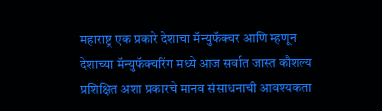महाराष्ट्र एक प्रकारे देशाचा मॅन्युफॅक्चर आणि म्हणून देशाच्या मॅन्युफॅक्चरिंग मध्ये आज सर्वात जास्त कौशल्य प्रशिक्षित अशा प्रकारचे मानव संसाधनाची आवश्यकता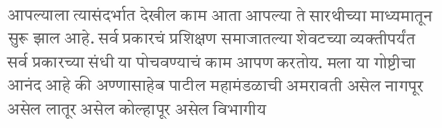आपल्याला त्यासंदर्भात देखील काम आता आपल्या ते सारथीच्या माध्यमातून सुरू झाल आहे. सर्व प्रकारचं प्रशिक्षण समाजातल्या शेवटच्या व्यक्तीपर्यंत सर्व प्रकारच्या संधी या पोचवण्याचं काम आपण करतोय. मला या गोष्टीचा आनंद आहे की अण्णासाहेब पाटील महामंडळाची अमरावती असेल नागपूर असेल लातूर असेल कोल्हापूर असेल विभागीय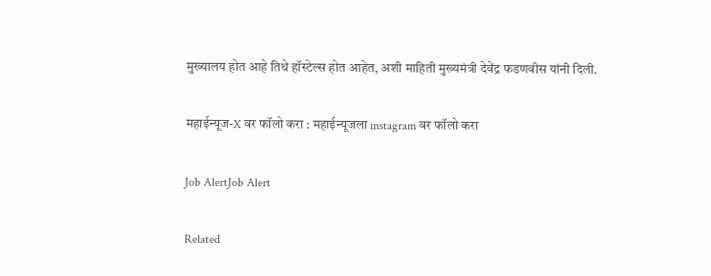मुख्यालय होत आहे तिथे हॉस्टेल्स होत आहेत, अशी माहिती मुख्यमंत्री देवेंद्र फडणवीस यांनी दिली.

महाईन्यूज-X वर फॉलो करा : महाईन्यूजला instagram वर फॉलो करा

Job AlertJob Alert

Related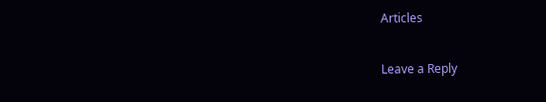Articles

Leave a Reply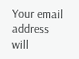Your email address will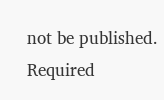not be published. Required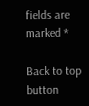fields are marked *

Back to top button